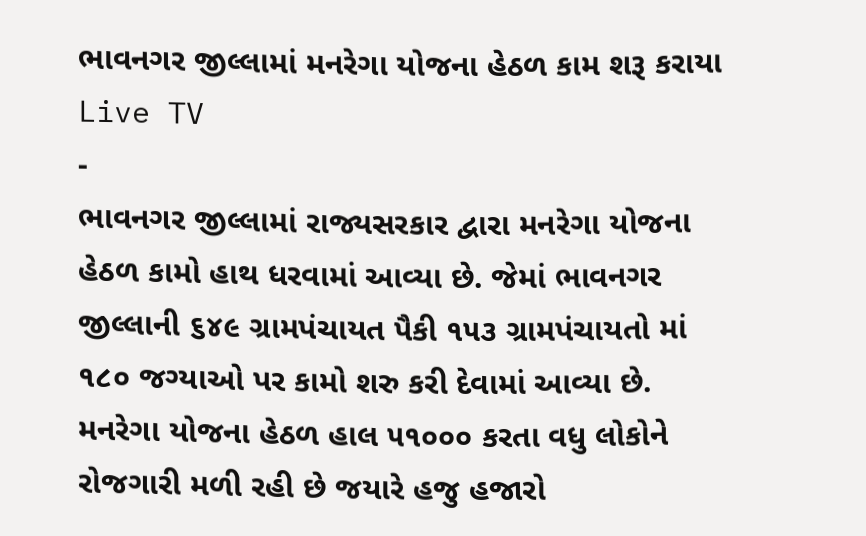ભાવનગર જીલ્લામાં મનરેગા યોજના હેઠળ કામ શરૂ કરાયા
Live TV
-
ભાવનગર જીલ્લામાં રાજ્યસરકાર દ્વારા મનરેગા યોજના હેઠળ કામો હાથ ધરવામાં આવ્યા છે. જેમાં ભાવનગર જીલ્લાની ૬૪૯ ગ્રામપંચાયત પૈકી ૧૫૩ ગ્રામપંચાયતો માં ૧૮૦ જગ્યાઓ પર કામો શરુ કરી દેવામાં આવ્યા છે.
મનરેગા યોજના હેઠળ હાલ ૫૧૦૦૦ કરતા વધુ લોકોને રોજગારી મળી રહી છે જયારે હજુ હજારો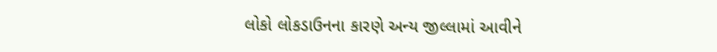લોકો લોકડાઉનના કારણે અન્ય જીલ્લામાં આવીને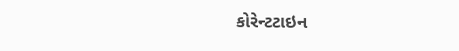કોરેન્ટટાઇન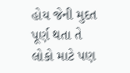હોય જેની મુદત પૂર્ણ થતા તે લોકો માટે પણ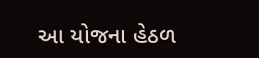આ યોજના હેઠળ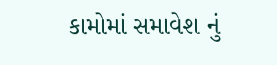કામોમાં સમાવેશ નું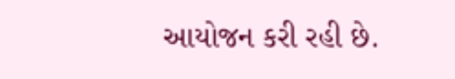આયોજન કરી રહી છે.